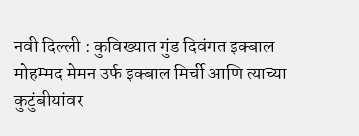नवी दिल्ली : कुविख्यात गुंड दिवंगत इक्बाल मोहम्मद मेमन उर्फ इक्बाल मिर्ची आणि त्याच्या कुटुंबीयांवर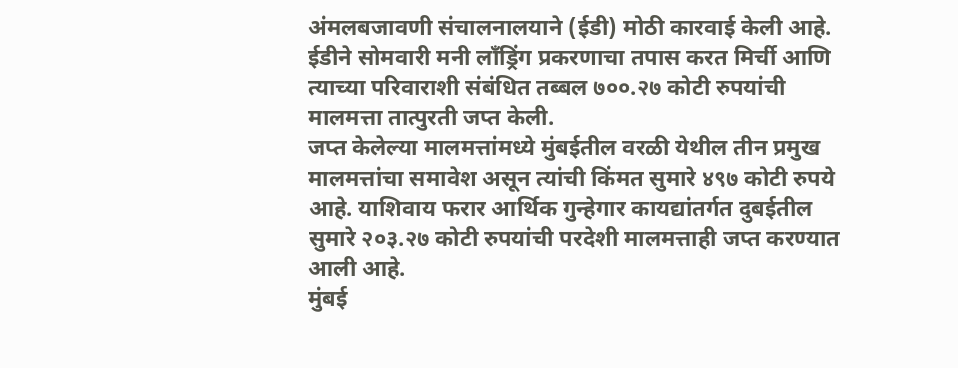अंमलबजावणी संचालनालयाने (ईडी) मोठी कारवाई केली आहे. ईडीने सोमवारी मनी लाँड्रिंग प्रकरणाचा तपास करत मिर्ची आणि त्याच्या परिवाराशी संबंधित तब्बल ७००.२७ कोटी रुपयांची मालमत्ता तात्पुरती जप्त केली.
जप्त केलेल्या मालमत्तांमध्ये मुंबईतील वरळी येथील तीन प्रमुख मालमत्तांचा समावेश असून त्यांची किंमत सुमारे ४९७ कोटी रुपये आहे. याशिवाय फरार आर्थिक गुन्हेगार कायद्यांतर्गत दुबईतील सुमारे २०३.२७ कोटी रुपयांची परदेशी मालमत्ताही जप्त करण्यात आली आहे.
मुंबई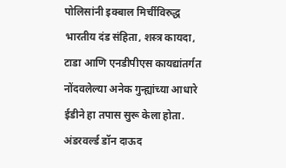पोलिसांनी इक्बाल मिर्चीविरुद्ध भारतीय दंड संहिता, शस्त्र कायदा, टाडा आणि एनडीपीएस कायद्यांतर्गत नोंदवलेल्या अनेक गुन्ह्यांच्या आधारे ईडीने हा तपास सुरू केला होता. अंडरवर्ल्ड डॉन दाऊद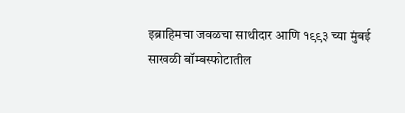इब्राहिमचा जवळचा साथीदार आणि १९९३ च्या मुंबई साखळी बॉम्बस्फोटातील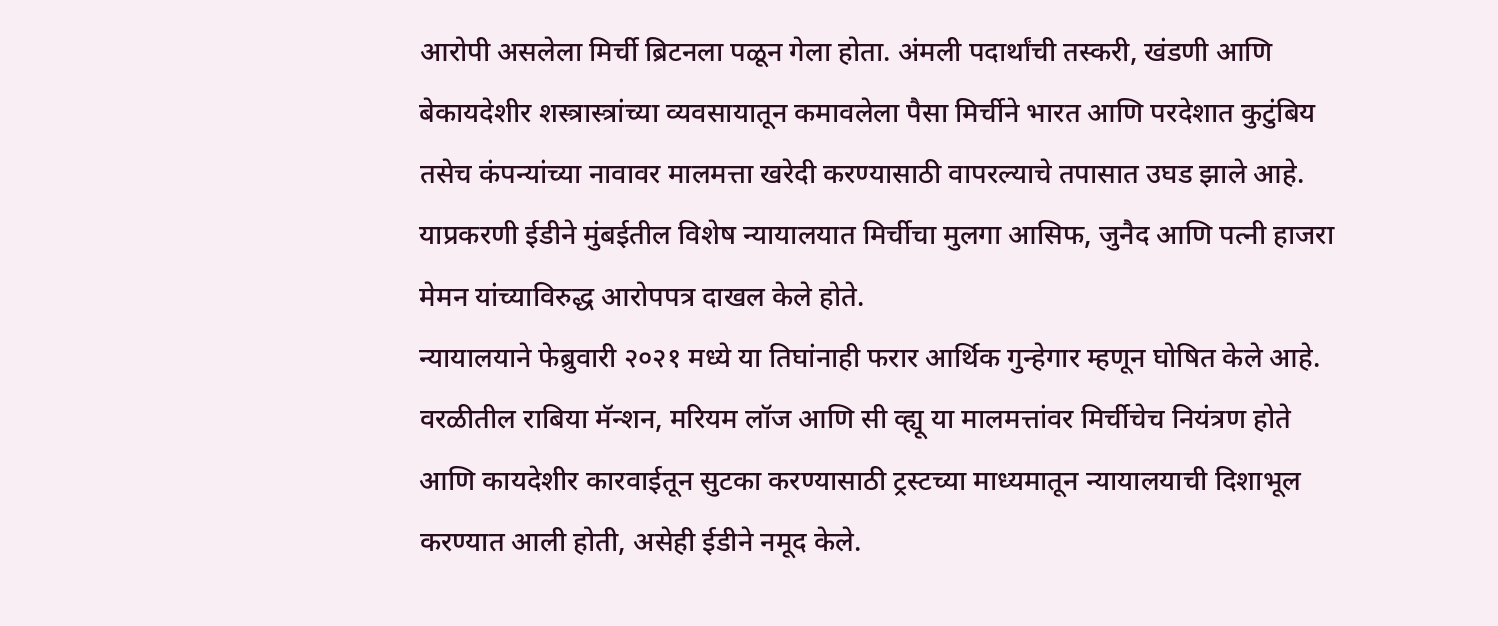आरोपी असलेला मिर्ची ब्रिटनला पळून गेला होता. अंमली पदार्थांची तस्करी, खंडणी आणि बेकायदेशीर शस्त्रास्त्रांच्या व्यवसायातून कमावलेला पैसा मिर्चीने भारत आणि परदेशात कुटुंबिय तसेच कंपन्यांच्या नावावर मालमत्ता खरेदी करण्यासाठी वापरल्याचे तपासात उघड झाले आहे.
याप्रकरणी ईडीने मुंबईतील विशेष न्यायालयात मिर्चीचा मुलगा आसिफ, जुनैद आणि पत्नी हाजरा मेमन यांच्याविरुद्ध आरोपपत्र दाखल केले होते.
न्यायालयाने फेब्रुवारी २०२१ मध्ये या तिघांनाही फरार आर्थिक गुन्हेगार म्हणून घोषित केले आहे. वरळीतील राबिया मॅन्शन, मरियम लॉज आणि सी व्ह्यू या मालमत्तांवर मिर्चीचेच नियंत्रण होते आणि कायदेशीर कारवाईतून सुटका करण्यासाठी ट्रस्टच्या माध्यमातून न्यायालयाची दिशाभूल करण्यात आली होती, असेही ईडीने नमूद केले.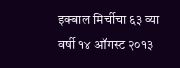इक्बाल मिर्चीचा ६३ व्या वर्षी १४ ऑगस्ट २०१३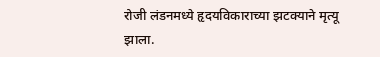रोजी लंडनमध्ये हृदयविकाराच्या झटक्याने मृत्यू झाला.